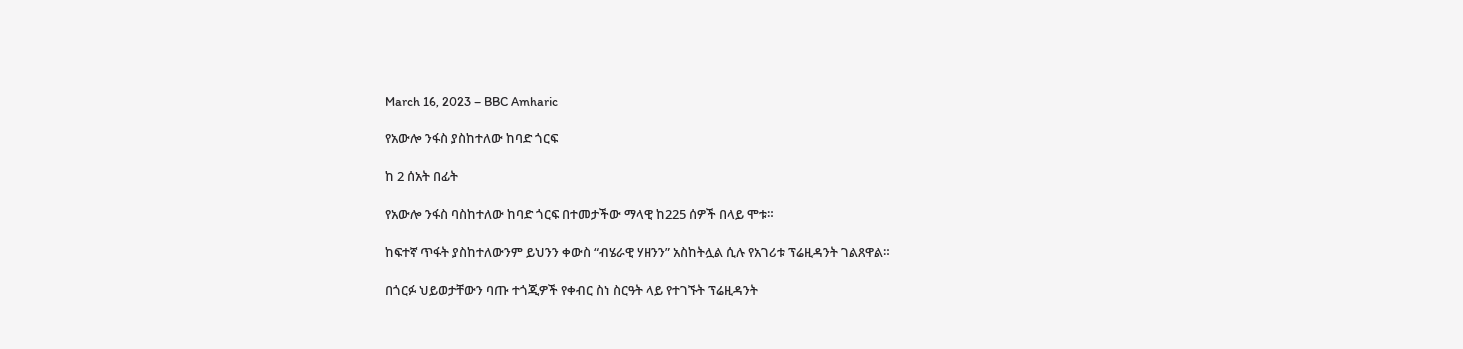March 16, 2023 – BBC Amharic

የአውሎ ንፋስ ያስከተለው ከባድ ጎርፍ

ከ 2 ሰአት በፊት

የአውሎ ንፋስ ባስከተለው ከባድ ጎርፍ በተመታችው ማላዊ ከ225 ሰዎች በላይ ሞቱ።

ከፍተኛ ጥፋት ያስከተለውንም ይህንን ቀውስ “ብሄራዊ ሃዘንን” አስከትሏል ሲሉ የአገሪቱ ፕሬዚዳንት ገልጸዋል።

በጎርፉ ህይወታቸውን ባጡ ተጎጂዎች የቀብር ስነ ስርዓት ላይ የተገኙት ፕሬዚዳንት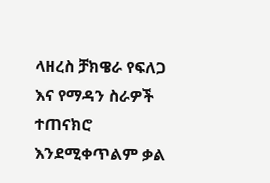ላዘረስ ቻክዌራ የፍለጋ እና የማዳን ስራዎች ተጠናክሮ እንደሚቀጥልም ቃል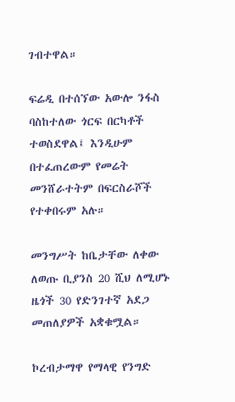ገብተዋል።

ፍሬዲ በተሰኘው አውሎ ንፋስ ባስከተለው ጎርፍ በርካቶች ተወስደዋል፤ እንዲሁም በተፈጠረውም የመሬት መንሸራተትም በፍርስራሾች የተቀበሩም አሉ።

መንግሥት ከቤታቸው ለቀው ለወጡ ቢያንስ 20 ሺህ ለሚሆኑ ዜጎች 30 የድንገተኛ አደጋ መጠለያዎች አቋቁሟል።

ኮረብታማዋ የማላዊ የንግድ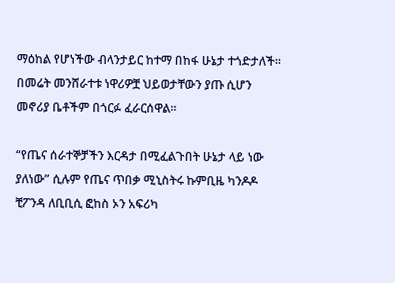ማዕከል የሆነችው ብላንታይር ከተማ በከፋ ሁኔታ ተጎድታለች። በመሬት መንሸራተቱ ነዋሪዎቿ ህይወታቸውን ያጡ ሲሆን መኖሪያ ቤቶችም በጎርፉ ፈራርሰዋል።

“የጤና ሰራተኞቻችን እርዳታ በሚፈልጉበት ሁኔታ ላይ ነው ያለነው” ሲሉም የጤና ጥበቃ ሚኒስትሩ ኩምቢዜ ካንዶዶ ቺፖንዳ ለቢቢሲ ፎከስ ኦን አፍሪካ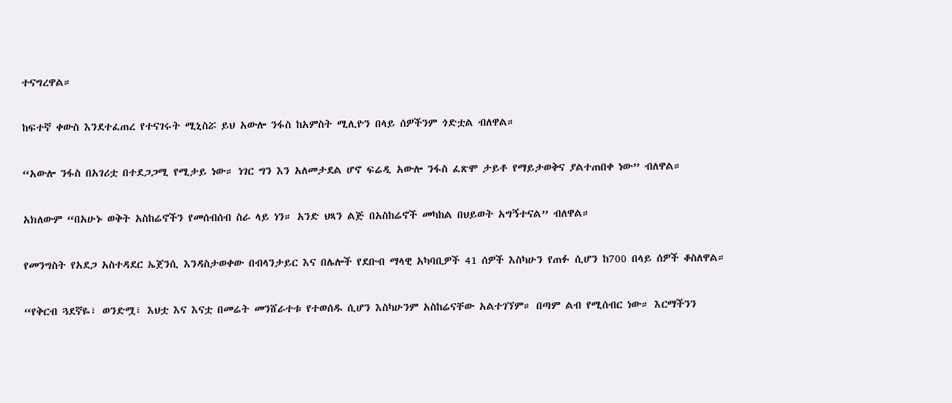ተናግረዋል።

ከፍተኛ ቀውስ እንደተፈጠረ የተናገሩት ሚኒስሯ ይህ አውሎ ንፋስ ከአምስት ሚሊዮን በላይ ሰዎችንም ጎድቷል ብለዋል።

“አውሎ ንፋስ በአገሪቷ በተደጋጋሚ የሚታይ ነው። ነገር ግን እን አለመታደል ሆኖ ፍሬዲ አውሎ ንፋስ ፈጽሞ ታይቶ የማይታወቅና ያልተጠበቀ ነው” ብለዋል።

አክለውም “በአሁኑ ወቅት አስከሬኖችን የመሰብሰብ ስራ ላይ ነን። አንድ ህጻን ልጅ በአስከሬኖች መካከል በህይወት አግኝተናል” ብለዋል።

የመንግስት የአደጋ አስተዳደር ኤጀንሲ እንዳስታወቀው በብላንታይር እና በሌሎች የደቡብ ማላዊ አካባቢዎች 41 ሰዎች እስካሁን የጠፉ ሲሆን ከ700 በላይ ሰዎች ቆስለዋል።

“የቅርብ ጓደኛዬ፣ ወንድሟ፣ እህቷ እና እናቷ በመሬት መንሸራተቱ የተወሰዱ ሲሆን እስካሁንም አስከሬናቸው አልተገኘም። በጣም ልብ የሚሰብር ነው። እርማችንን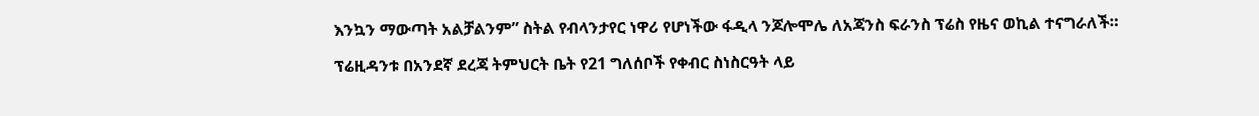እንኳን ማውጣት አልቻልንም” ስትል የብላንታየር ነዋሪ የሆነችው ፋዲላ ንጆሎሞሌ ለአጃንስ ፍራንስ ፕሬስ የዜና ወኪል ተናግራለች።

ፕሬዚዳንቱ በአንደኛ ደረጃ ትምህርት ቤት የ21 ግለሰቦች የቀብር ስነስርዓት ላይ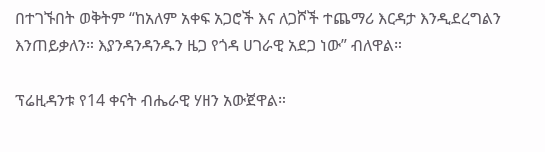በተገኙበት ወቅትም “ከአለም አቀፍ አጋሮች እና ለጋሾች ተጨማሪ እርዳታ እንዲደረግልን እንጠይቃለን። እያንዳንዳንዱን ዜጋ የጎዳ ሀገራዊ አደጋ ነው” ብለዋል።

ፕሬዚዳንቱ የ14 ቀናት ብሔራዊ ሃዘን አውጀዋል።